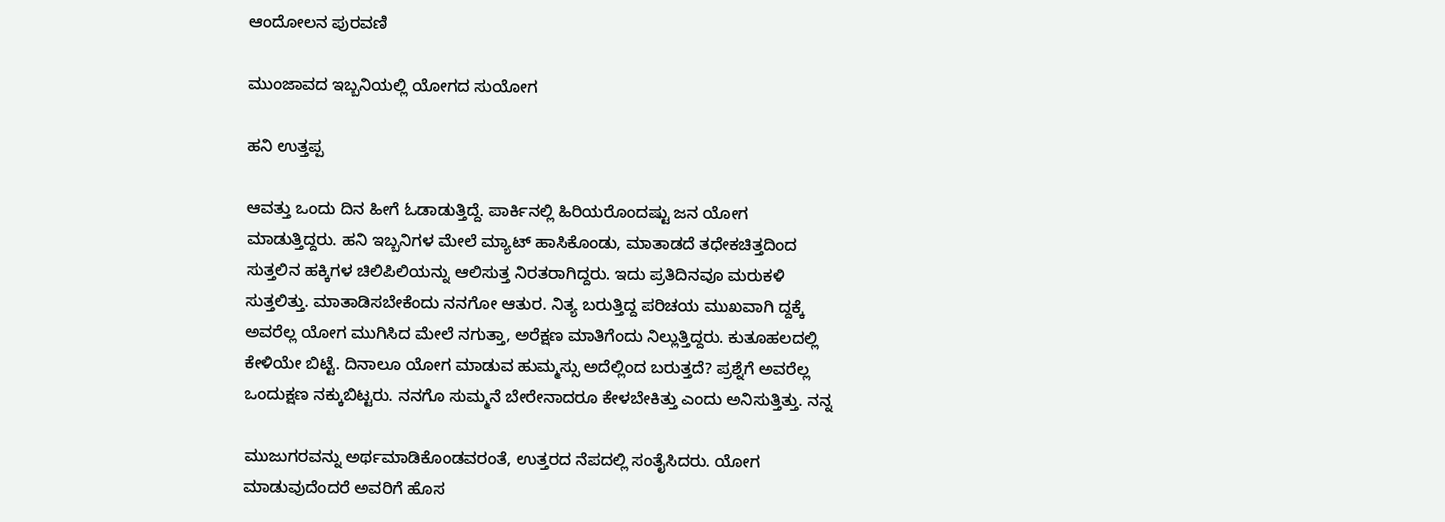ಆಂದೋಲನ ಪುರವಣಿ

ಮುಂಜಾವದ ಇಬ್ಬನಿಯಲ್ಲಿ ಯೋಗದ ಸುಯೋಗ

ಹನಿ ಉತ್ತಪ್ಪ

ಆವತ್ತು ಒಂದು ದಿನ ಹೀಗೆ ಓಡಾಡುತ್ತಿದ್ದೆ. ಪಾರ್ಕಿನಲ್ಲಿ ಹಿರಿಯರೊಂದಷ್ಟು ಜನ ಯೋಗ ಮಾಡುತ್ತಿದ್ದರು. ಹನಿ ಇಬ್ಬನಿಗಳ ಮೇಲೆ ಮ್ಯಾಟ್ ಹಾಸಿಕೊಂಡು, ಮಾತಾಡದೆ ತಧೇಕಚಿತ್ತದಿಂದ ಸುತ್ತಲಿನ ಹಕ್ಕಿಗಳ ಚಿಲಿಪಿಲಿಯನ್ನು ಆಲಿಸುತ್ತ ನಿರತರಾಗಿದ್ದರು. ಇದು ಪ್ರತಿದಿನವೂ ಮರುಕಳಿ ಸುತ್ತಲಿತ್ತು. ಮಾತಾಡಿಸಬೇಕೆಂದು ನನಗೋ ಆತುರ. ನಿತ್ಯ ಬರುತ್ತಿದ್ದ ಪರಿಚಯ ಮುಖವಾಗಿ ದ್ದಕ್ಕೆ ಅವರೆಲ್ಲ ಯೋಗ ಮುಗಿಸಿದ ಮೇಲೆ ನಗುತ್ತಾ, ಅರೆಕ್ಷಣ ಮಾತಿಗೆಂದು ನಿಲ್ಲುತ್ತಿದ್ದರು. ಕುತೂಹಲದಲ್ಲಿ ಕೇಳಿಯೇ ಬಿಟ್ಟೆ. ದಿನಾಲೂ ಯೋಗ ಮಾಡುವ ಹುಮ್ಮಸ್ಸು ಅದೆಲ್ಲಿಂದ ಬರುತ್ತದೆ? ಪ್ರಶ್ನೆಗೆ ಅವರೆಲ್ಲ ಒಂದುಕ್ಷಣ ನಕ್ಕುಬಿಟ್ಟರು. ನನಗೊ ಸುಮ್ಮನೆ ಬೇರೇನಾದರೂ ಕೇಳಬೇಕಿತ್ತು ಎಂದು ಅನಿಸುತ್ತಿತ್ತು. ನನ್ನ

ಮುಜುಗರವನ್ನು ಅರ್ಥಮಾಡಿಕೊಂಡವರಂತೆ, ಉತ್ತರದ ನೆಪದಲ್ಲಿ ಸಂತೈಸಿದರು. ಯೋಗ ಮಾಡುವುದೆಂದರೆ ಅವರಿಗೆ ಹೊಸ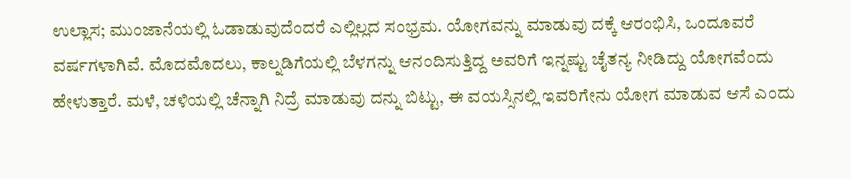ಉಲ್ಲಾಸ; ಮುಂಜಾನೆಯಲ್ಲಿ ಓಡಾಡುವುದೆಂದರೆ ಎಲ್ಲಿಲ್ಲದ ಸಂಭ್ರಮ. ಯೋಗವನ್ನು ಮಾಡುವು ದಕ್ಕೆ ಆರಂಭಿಸಿ, ಒಂದೂವರೆ ವರ್ಷಗಳಾಗಿವೆ. ಮೊದಮೊದಲು, ಕಾಲ್ನಡಿಗೆಯಲ್ಲಿ ಬೆಳಗನ್ನು ಆನಂದಿಸುತ್ತಿದ್ದ ಅವರಿಗೆ ಇನ್ನಷ್ಟು ಚೈತನ್ಯ ನೀಡಿದ್ದು ಯೋಗವೆಂದು ಹೇಳುತ್ತಾರೆ. ಮಳೆ, ಚಳಿಯಲ್ಲಿ ಚೆನ್ನಾಗಿ ನಿದ್ರೆ ಮಾಡುವು ದನ್ನು ಬಿಟ್ಟು, ಈ ವಯಸ್ಸಿನಲ್ಲಿ ಇವರಿಗೇನು ಯೋಗ ಮಾಡುವ ಆಸೆ ಎಂದು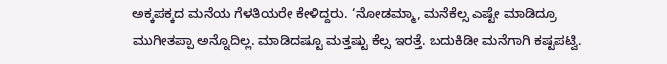ಅಕ್ಕಪಕ್ಕದ ಮನೆಯ ಗೆಳತಿಯರೇ ಕೇಳಿದ್ದರು. ‘ನೋಡಮ್ಮಾ, ಮನೆಕೆಲ್ಸ ಎಷ್ಟೇ ಮಾಡಿದ್ರೂ ಮುಗೀತಪ್ಪಾ ಅನ್ನೊದಿಲ್ಲ. ಮಾಡಿದಷ್ಟೂ ಮತ್ತಷ್ಟು ಕೆಲ್ಸ ಇರತ್ತೆ. ಬದುಕಿಡೀ ಮನೆಗಾಗಿ ಕಷ್ಟಪಟ್ವಿ.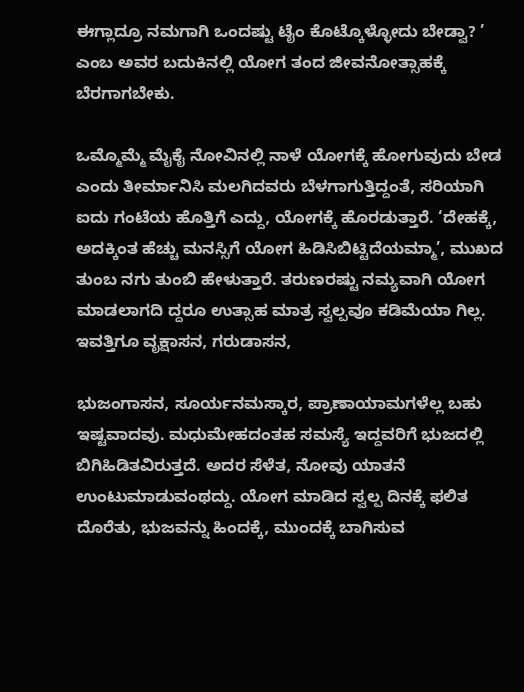ಈಗ್ಲಾದ್ರೂ ನಮಗಾಗಿ ಒಂದಷ್ಟು ಟೈಂ ಕೊಟ್ಕೊಳ್ಳೋದು ಬೇಡ್ವಾ? ’ ಎಂಬ ಅವರ ಬದುಕಿನಲ್ಲಿ ಯೋಗ ತಂದ ಜೀವನೋತ್ಸಾಹಕ್ಕೆ ಬೆರಗಾಗಬೇಕು.

ಒಮ್ಮೊಮ್ಮೆ ಮೈಕೈ ನೋವಿನಲ್ಲಿ ನಾಳೆ ಯೋಗಕ್ಕೆ ಹೋಗುವುದು ಬೇಡ ಎಂದು ತೀರ್ಮಾನಿಸಿ ಮಲಗಿದವರು ಬೆಳಗಾಗುತ್ತಿದ್ದಂತೆ, ಸರಿಯಾಗಿ ಐದು ಗಂಟೆಯ ಹೊತ್ತಿಗೆ ಎದ್ದು, ಯೋಗಕ್ಕೆ ಹೊರಡುತ್ತಾರೆ. ‘ದೇಹಕ್ಕೆ, ಅದಕ್ಕಿಂತ ಹೆಚ್ಚು ಮನಸ್ಸಿಗೆ ಯೋಗ ಹಿಡಿಸಿಬಿಟ್ಟಿದೆಯಮ್ಮಾ’, ಮುಖದ ತುಂಬ ನಗು ತುಂಬಿ ಹೇಳುತ್ತಾರೆ. ತರುಣರಷ್ಟು ನಮ್ಯವಾಗಿ ಯೋಗ ಮಾಡಲಾಗದಿ ದ್ದರೂ ಉತ್ಸಾಹ ಮಾತ್ರ ಸ್ವಲ್ಪವೂ ಕಡಿಮೆಯಾ ಗಿಲ್ಲ. ಇವತ್ತಿಗೂ ವೃಕ್ಷಾಸನ, ಗರುಡಾಸನ,

ಭುಜಂಗಾಸನ, ಸೂರ್ಯನಮಸ್ಕಾರ, ಪ್ರಾಣಾಯಾಮಗಳೆಲ್ಲ ಬಹು ಇಷ್ಟವಾದವು. ಮಧುಮೇಹದಂತಹ ಸಮಸ್ಯೆ ಇದ್ದವರಿಗೆ ಭುಜದಲ್ಲಿ ಬಿಗಿಹಿಡಿತವಿರುತ್ತದೆ. ಅದರ ಸೆಳೆತ, ನೋವು ಯಾತನೆ ಉಂಟುಮಾಡುವಂಥದ್ದು. ಯೋಗ ಮಾಡಿದ ಸ್ವಲ್ಪ ದಿನಕ್ಕೆ ಫಲಿತ ದೊರೆತು, ಭುಜವನ್ನು ಹಿಂದಕ್ಕೆ, ಮುಂದಕ್ಕೆ ಬಾಗಿಸುವ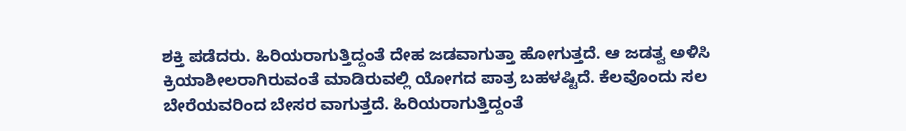ಶಕ್ತಿ ಪಡೆದರು. ಹಿರಿಯರಾಗುತ್ತಿದ್ದಂತೆ ದೇಹ ಜಡವಾಗುತ್ತಾ ಹೋಗುತ್ತದೆ. ಆ ಜಡತ್ವ ಅಳಿಸಿ ಕ್ರಿಯಾಶೀಲರಾಗಿರುವಂತೆ ಮಾಡಿರುವಲ್ಲಿ ಯೋಗದ ಪಾತ್ರ ಬಹಳಷ್ಟಿದೆ. ಕೆಲವೊಂದು ಸಲ ಬೇರೆಯವರಿಂದ ಬೇಸರ ವಾಗುತ್ತದೆ. ಹಿರಿಯರಾಗುತ್ತಿದ್ದಂತೆ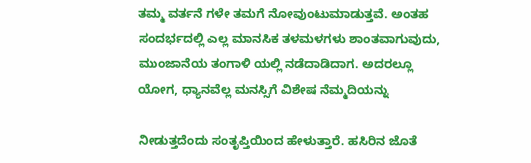ತಮ್ಮ ವರ್ತನೆ ಗಳೇ ತಮಗೆ ನೋವುಂಟುಮಾಡುತ್ತವೆ. ಅಂತಹ ಸಂದರ್ಭದಲ್ಲಿ ಎಲ್ಲ ಮಾನಸಿಕ ತಳಮಳಗಳು ಶಾಂತವಾಗುವುದು, ಮುಂಜಾನೆಯ ತಂಗಾಳಿ ಯಲ್ಲಿ ನಡೆದಾಡಿದಾಗ. ಅದರಲ್ಲೂ ಯೋಗ, ಧ್ಯಾನವೆಲ್ಲ ಮನಸ್ಸಿಗೆ ವಿಶೇಷ ನೆಮ್ಮದಿಯನ್ನು

ನೀಡುತ್ತದೆಂದು ಸಂತೃಪ್ತಿಯಿಂದ ಹೇಳುತ್ತಾರೆ. ಹಸಿರಿನ ಜೊತೆ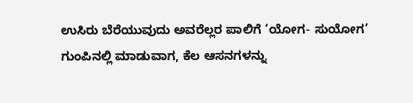ಉಸಿರು ಬೆರೆಯುವುದು ಅವರೆಲ್ಲರ ಪಾಲಿಗೆ ‘ಯೋಗ- ಸುಯೋಗ’ ಗುಂಪಿನಲ್ಲಿ ಮಾಡುವಾಗ, ಕೆಲ ಆಸನಗಳನ್ನು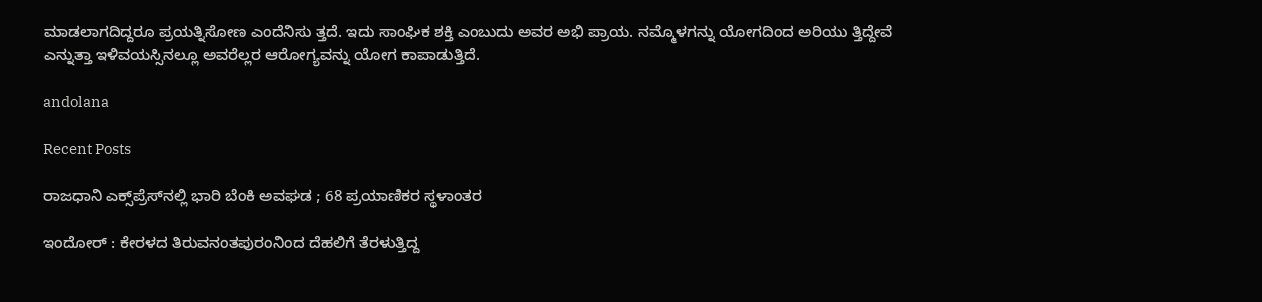ಮಾಡಲಾಗದಿದ್ದರೂ ಪ್ರಯತ್ನಿಸೋಣ ಎಂದೆನಿಸು ತ್ತದೆ. ಇದು ಸಾಂಘಿಕ ಶಕ್ತಿ ಎಂಬುದು ಅವರ ಅಭಿ ಪ್ರಾಯ. ನಮ್ಮೊಳಗನ್ನು ಯೋಗದಿಂದ ಅರಿಯು ತ್ತಿದ್ದೇವೆ ಎನ್ನುತ್ತಾ ಇಳಿವಯಸ್ಸಿನಲ್ಲೂ ಅವರೆಲ್ಲರ ಆರೋಗ್ಯವನ್ನು ಯೋಗ ಕಾಪಾಡುತ್ತಿದೆ.

andolana

Recent Posts

ರಾಜಧಾನಿ ಎಕ್ಸ್‌ಪ್ರೆಸ್‌ನಲ್ಲಿ ಭಾರಿ ಬೆಂಕಿ ಅವಘಡ ; 68 ಪ್ರಯಾಣಿಕರ ಸ್ಥಳಾಂತರ

ಇಂದೋರ್‌ : ಕೇರಳದ ತಿರುವನಂತಪುರಂನಿಂದ ದೆಹಲಿಗೆ ತೆರಳುತ್ತಿದ್ದ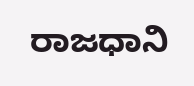ರಾಜಧಾನಿ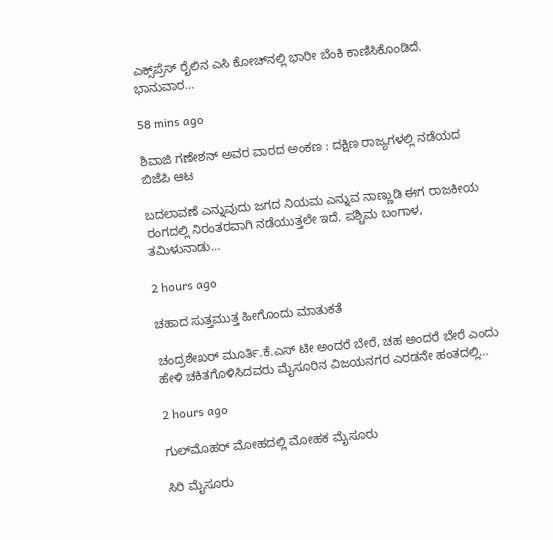ಎಕ್ಸ್‌ಪ್ರೆಸ್‌ ರೈಲಿನ ಎಸಿ ಕೋಚ್‌ನಲ್ಲಿ ಭಾರೀ ಬೆಂಕಿ ಕಾಣಿಸಿಕೊಂಡಿದೆ. ಭಾನುವಾರ…

58 mins ago

ಶಿವಾಜಿ ಗಣೇಶನ್‌ ಅವರ ವಾರದ ಅಂಕಣ : ದಕ್ಷಿಣ ರಾಜ್ಯಗಳಲ್ಲಿ ನಡೆಯದ ಬಿಜೆಪಿ ಆಟ

ಬದಲಾವಣೆ ಎನ್ನುವುದು ಜಗದ ನಿಯಮ ಎನ್ನುವ ನಾಣ್ಣುಡಿ ಈಗ ರಾಜಕೀಯ ರಂಗದಲ್ಲಿ ನಿರಂತರವಾಗಿ ನಡೆಯುತ್ತಲೇ ಇದೆ. ಪಶ್ಚಿಮ ಬಂಗಾಳ, ತಮಿಳುನಾಡು…

2 hours ago

ಚಹಾದ ಸುತ್ತಮುತ್ತ ಹೀಗೊಂದು ಮಾತುಕತೆ

ಚಂದ್ರಶೇಖರ್‌ ಮೂರ್ತಿ.ಕೆ.ಎಸ್‌ ಟೀ ಅಂದರೆ ಬೇರೆ, ಚಹ ಅಂದರೆ ಬೇರೆ ಎಂದು ಹೇಳಿ ಚಕಿತಗೊಳಿಸಿದವರು ಮೈಸೂರಿನ ವಿಜಯನಗರ ಎರಡನೇ ಹಂತದಲ್ಲಿ…

2 hours ago

ಗುಲ್‌ಮೊಹರ್‌ ಮೋಹದಲ್ಲಿ ಮೋಹಕ ಮೈಸೂರು

ಸಿರಿ ಮೈಸೂರು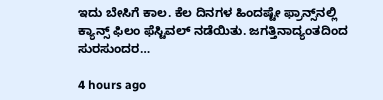ಇದು ಬೇಸಿಗೆ ಕಾಲ. ಕೆಲ ದಿನಗಳ ಹಿಂದಷ್ಟೇ ಫ್ರಾನ್ಸ್‌ನಲ್ಲಿ ಕ್ಯಾನ್ಸ್ ಫಿಲಂ ಫೆಸ್ಟಿವಲ್ ನಡೆಯಿತು. ಜಗತ್ತಿನಾದ್ಯಂತದಿಂದ ಸುರಸುಂದರ…

4 hours ago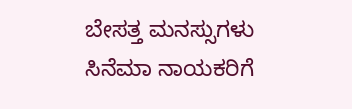ಬೇಸತ್ತ ಮನಸ್ಸುಗಳು ಸಿನೆಮಾ ನಾಯಕರಿಗೆ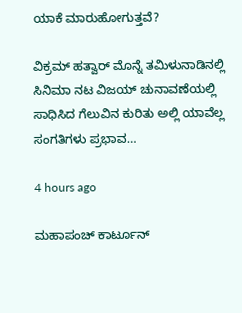ಯಾಕೆ ಮಾರುಹೋಗುತ್ತವೆ?

ವಿಕ್ರಮ್ ಹತ್ವಾರ್ ಮೊನ್ನೆ ತಮಿಳುನಾಡಿನಲ್ಲಿ ಸಿನಿಮಾ ನಟ ವಿಜಯ್ ಚುನಾವಣೆಯಲ್ಲಿ ಸಾಧಿಸಿದ ಗೆಲುವಿನ ಕುರಿತು ಅಲ್ಲಿ ಯಾವೆಲ್ಲ ಸಂಗತಿಗಳು ಪ್ರಭಾವ…

4 hours ago

ಮಹಾಪಂಚ್‌ ಕಾರ್ಟೂನ್‌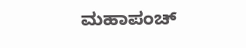ಮಹಾಪಂಚ್‌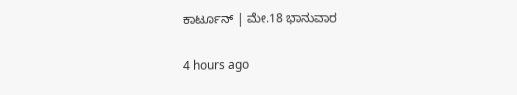ಕಾರ್ಟೂನ್‌ | ಮೇ.18 ಭಾನುವಾರ

4 hours ago